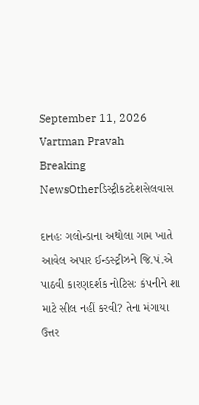September 11, 2026
Vartman Pravah
Breaking NewsOtherડિસ્ટ્રીકટદેશસેલવાસ

દાનહઃ ગલોન્‍ડાના અથોલા ગામ ખાતે આવેલ અપાર ઈન્‍ડસ્‍ટ્રીઝને જિ.પં.એ પાઠવી કારણદર્શક નોટિસઃ કંપનીને શા માટે સીલ નહીં કરવી? તેના મંગાયા ઉત્તર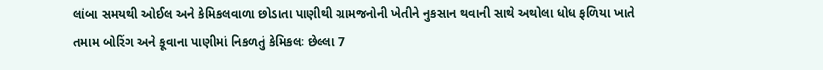લાંબા સમયથી ઓઈલ અને કેમિકલવાળા છોડાતા પાણીથી ગ્રામજનોની ખેતીને નુકસાન થવાની સાથે અથોલા ધોધ ફળિયા ખાતે તમામ બોરિંગ અને કૂવાના પાણીમાં નિકળતું કેમિકલઃ છેલ્લા 7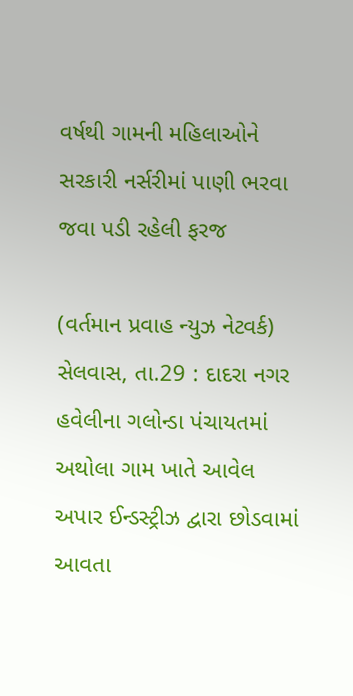વર્ષથી ગામની મહિલાઓને સરકારી નર્સરીમાં પાણી ભરવા જવા પડી રહેલી ફરજ

(વર્તમાન પ્રવાહ ન્‍યુઝ નેટવર્ક)
સેલવાસ, તા.29 : દાદરા નગર હવેલીના ગલોન્‍ડા પંચાયતમાં અથોલા ગામ ખાતે આવેલ અપાર ઈન્‍ડસ્‍ટ્રીઝ દ્વારા છોડવામાં આવતા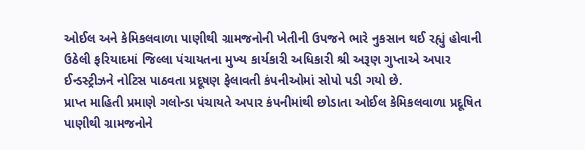ઓઈલ અને કેમિકલવાળા પાણીથી ગ્રામજનોની ખેતીની ઉપજને ભારે નુકસાન થઈ રહ્યું હોવાની ઉઠેલી ફરિયાદમાં જિલ્લા પંચાયતના મુખ્‍ય કાર્યકારી અધિકારી શ્રી અરૂણ ગુપ્તાએ અપાર ઈન્‍ડસ્‍ટ્રીઝને નોટિસ પાઠવતા પ્રદૂષણ ફેલાવતી કંપનીઓમાં સોપો પડી ગયો છે.
પ્રાપ્ત માહિતી પ્રમાણે ગલોન્‍ડા પંચાયતે અપાર કંપનીમાંથી છોડાતા ઓઈલ કેમિકલવાળા પ્રદૂષિત પાણીથી ગ્રામજનોને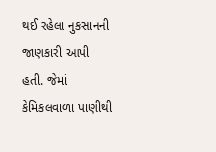થઈ રહેલા નુકસાનની જાણકારી આપી હતી. જેમાં કેમિકલવાળા પાણીથી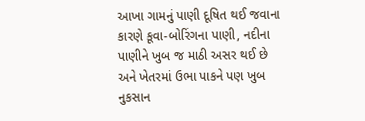આખા ગામનું પાણી દૂષિત થઈ જવાના કારણે કૂવા-બોરિંગના પાણી, નદીના પાણીને ખુબ જ માઠી અસર થઈ છે અને ખેતરમાં ઉભા પાકને પણ ખુબ નુકસાન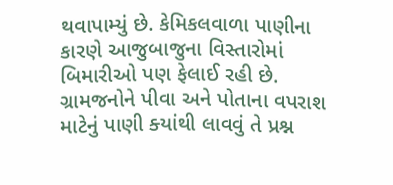થવાપામ્‍યું છે. કેમિકલવાળા પાણીના કારણે આજુબાજુના વિસ્‍તારોમાં બિમારીઓ પણ ફેલાઈ રહી છે. ગ્રામજનોને પીવા અને પોતાના વપરાશ માટેનું પાણી ક્‍યાંથી લાવવું તે પ્રશ્ન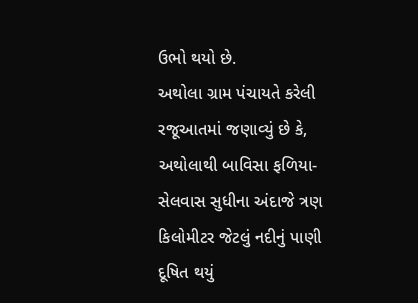ઉભો થયો છે.
અથોલા ગ્રામ પંચાયતે કરેલી રજૂઆતમાં જણાવ્‍યું છે કે, અથોલાથી બાવિસા ફળિયા-સેલવાસ સુધીના અંદાજે ત્રણ કિલોમીટર જેટલું નદીનું પાણી દૂષિત થયું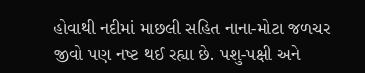હોવાથી નદીમાં માછલી સહિત નાના-મોટા જળચર જીવો પણ નષ્‍ટ થઈ રહ્યા છે. પશુ-પક્ષી અને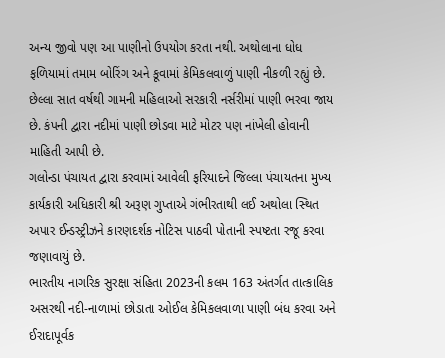અન્‍ય જીવો પણ આ પાણીનો ઉપયોગ કરતા નથી. અથોલાના ધોધ ફળિયામાં તમામ બોરિંગ અને કૂવામાં કેમિકલવાળું પાણી નીકળી રહ્યું છે. છેલ્લા સાત વર્ષથી ગામની મહિલાઓ સરકારી નર્સરીમાં પાણી ભરવા જાય છે. કંપની દ્વારા નદીમાં પાણી છોડવા માટે મોટર પણ નાંખેલી હોવાની માહિતી આપી છે.
ગલોન્‍ડા પંચાયત દ્વારા કરવામાં આવેલી ફરિયાદને જિલ્લા પંચાયતના મુખ્‍ય કાર્યકારી અધિકારી શ્રી અરૂણ ગુપ્તાએ ગંભીરતાથી લઈ અથોલા સ્‍થિત અપાર ઈન્‍ડસ્‍ટ્રીઝને કારણદર્શક નોટિસ પાઠવી પોતાની સ્‍પષ્‍ટતા રજૂ કરવા જણાવાયું છે.
ભારતીય નાગરિક સુરક્ષા સંહિતા 2023ની કલમ 163 અંતર્ગત તાત્‍કાલિક અસરથી નદી-નાળામાં છોડાતા ઓઈલ કેમિકલવાળા પાણી બંધ કરવા અને ઈરાદાપૂર્વક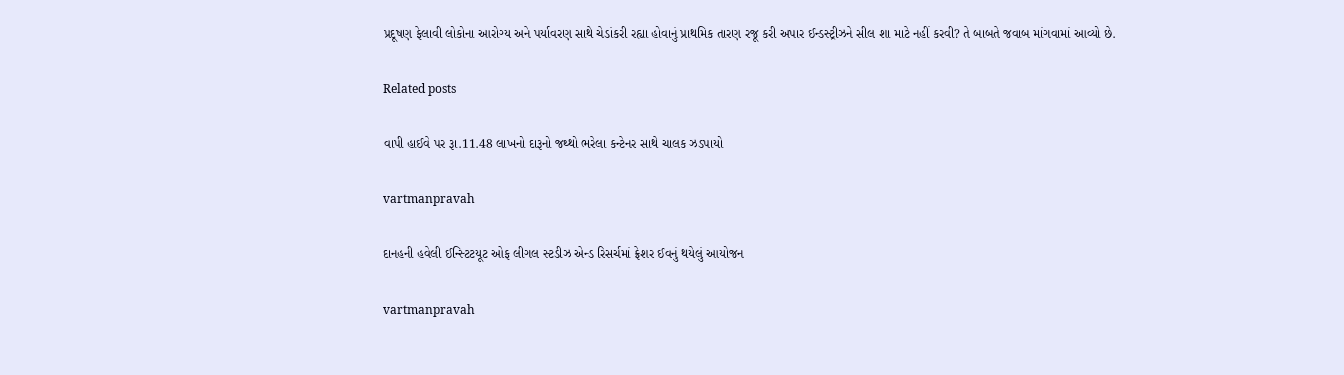પ્રદૂષણ ફેલાવી લોકોના આરોગ્‍ય અને પર્યાવરણ સાથે ચેડાંકરી રહ્યા હોવાનું પ્રાથમિક તારણ રજૂ કરી અપાર ઈન્‍ડસ્‍ટ્રીઝને સીલ શા માટે નહીં કરવી? તે બાબતે જવાબ માંગવામાં આવ્‍યો છે.

Related posts

વાપી હાઈવે પર રૂા.11.48 લાખનો દારૂનો જથ્‍થો ભરેલા કન્‍ટેનર સાથે ચાલક ઝડપાયો

vartmanpravah

દાનહની હવેલી ઈન્‍સ્‍ટિટયૂટ ઓફ લીગલ સ્‍ટડીઝ એન્‍ડ રિસર્ચમાં ફ્રેશર ઈવનું થયેલું આયોજન

vartmanpravah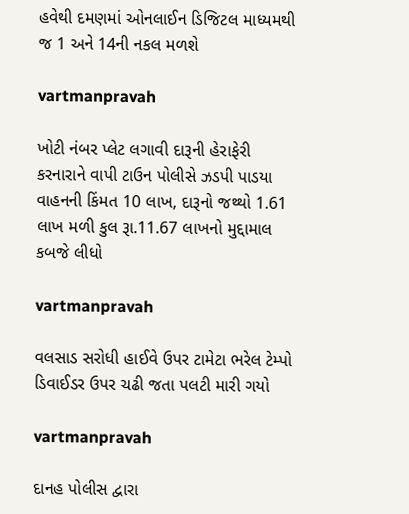હવેથી દમણમાં ઓનલાઈન ડિજિટલ માધ્‍યમથી જ 1 અને 14ની નકલ મળશે

vartmanpravah

ખોટી નંબર પ્‍લેટ લગાવી દારૂની હેરાફેરી કરનારાને વાપી ટાઉન પોલીસે ઝડપી પાડયા વાહનની કિંમત 10 લાખ, દારૂનો જથ્‍થો 1.61 લાખ મળી કુલ રૂા.11.67 લાખનો મુદ્દામાલ કબજે લીધો

vartmanpravah

વલસાડ સરોધી હાઈવે ઉપર ટામેટા ભરેલ ટેમ્‍પો ડિવાઈડર ઉપર ચઢી જતા પલટી મારી ગયો

vartmanpravah

દાનહ પોલીસ દ્વારા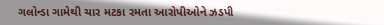ગલોન્‍ડા ગામેથી ચાર મટકા રમતા આરોપીઓને ઝડપી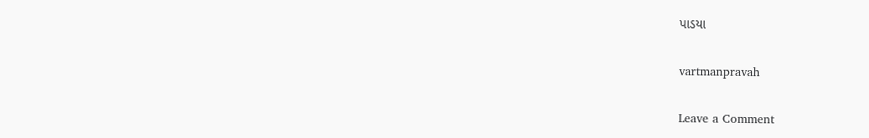પાડયા

vartmanpravah

Leave a Comment